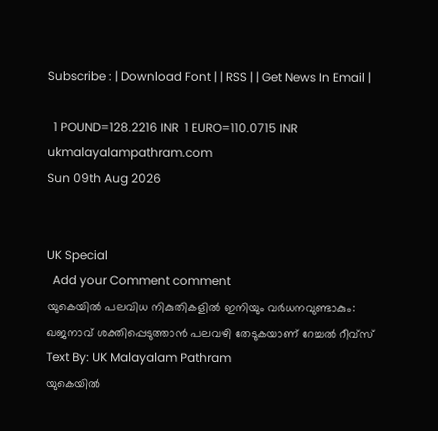Subscribe : | Download Font | | RSS | | Get News In Email |

  1 POUND=128.2216 INR  1 EURO=110.0715 INR
ukmalayalampathram.com
Sun 09th Aug 2026


UK Special
  Add your Comment comment
യുകെയില്‍ പലവിധ നികുതികളില്‍ ഇനിയും വര്‍ധനവുണ്ടാകും: ഖജനാവ് ശക്തിപ്പെടുത്താന്‍ പലവഴി തേടുകയാണ് റേച്ചല്‍ റീവ്സ്
Text By: UK Malayalam Pathram
യുകെയില്‍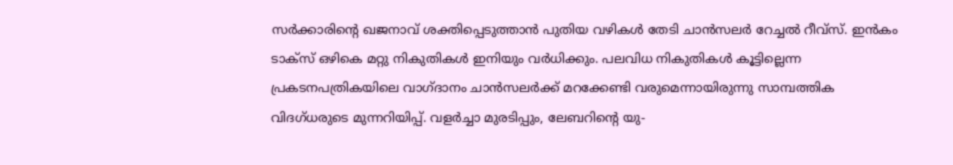സര്‍ക്കാരിന്റെ ഖജനാവ് ശക്തിപ്പെടുത്താന്‍ പുതിയ വഴികള്‍ തേടി ചാന്‍സലര്‍ റേച്ചല്‍ റീവ്സ്. ഇന്‍കം ടാക്‌സ് ഒഴികെ മറ്റു നികുതികള്‍ ഇനിയും വര്‍ധിക്കും. പലവിധ നികുതികള്‍ കൂട്ടില്ലെന്ന പ്രകടനപത്രികയിലെ വാഗ്ദാനം ചാന്‍സലര്‍ക്ക് മറക്കേണ്ടി വരുമെന്നായിരുന്നു സാമ്പത്തിക വിദഗ്ധരുടെ മുന്നറിയിപ്പ്. വളര്‍ച്ചാ മുരടിപ്പും, ലേബറിന്റെ യു-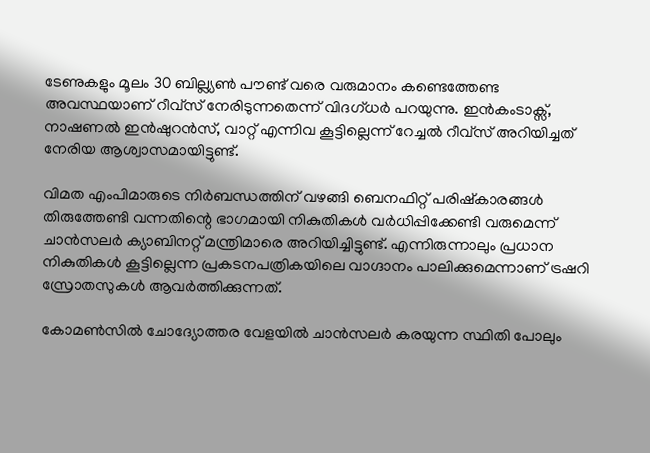ടേണുകളും മൂലം 30 ബില്ല്യണ്‍ പൗണ്ട് വരെ വരുമാനം കണ്ടെത്തേണ്ട അവസ്ഥയാണ് റീവ്സ് നേരിടുന്നതെന്ന് വിദഗ്ധര്‍ പറയുന്നു. ഇന്‍കംടാക്സ്, നാഷണല്‍ ഇന്‍ഷുറന്‍സ്, വാറ്റ് എന്നിവ കൂട്ടില്ലെന്ന് റേച്ചല്‍ റീവ്സ് അറിയിച്ചത് നേരിയ ആശ്വാസമായിട്ടുണ്ട്.

വിമത എംപിമാരുടെ നിര്‍ബന്ധത്തിന് വഴങ്ങി ബെനഫിറ്റ് പരിഷ്‌കാരങ്ങള്‍ തിരുത്തേണ്ടി വന്നതിന്റെ ഭാഗമായി നികുതികള്‍ വര്‍ധിപ്പിക്കേണ്ടി വരുമെന്ന് ചാന്‍സലര്‍ ക്യാബിനറ്റ് മന്ത്രിമാരെ അറിയിച്ചിട്ടുണ്ട്. എന്നിരുന്നാലും പ്രധാന നികുതികള്‍ കൂട്ടില്ലെന്ന പ്രകടനപത്രികയിലെ വാഗ്ദാനം പാലിക്കുമെന്നാണ് ട്രഷറി സ്രോതസുകള്‍ ആവര്‍ത്തിക്കുന്നത്.

കോമണ്‍സില്‍ ചോദ്യോത്തര വേളയില്‍ ചാന്‍സലര്‍ കരയുന്ന സ്ഥിതി പോലും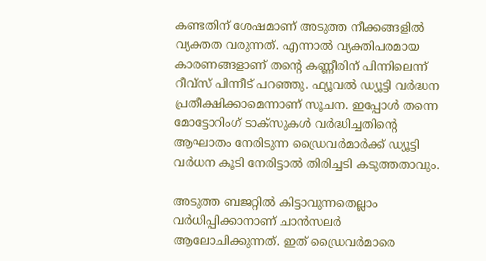കണ്ടതിന് ശേഷമാണ് അടുത്ത നീക്കങ്ങളില്‍ വ്യക്തത വരുന്നത്. എന്നാല്‍ വ്യക്തിപരമായ കാരണങ്ങളാണ് തന്റെ കണ്ണീരിന് പിന്നിലെന്ന് റീവ്സ് പിന്നീട് പറഞ്ഞു. ഫ്യൂവല്‍ ഡ്യൂട്ടി വര്‍ദ്ധന പ്രതീക്ഷിക്കാമെന്നാണ് സൂചന. ഇപ്പോള്‍ തന്നെ മോട്ടോറിംഗ് ടാക്സുകള്‍ വര്‍ദ്ധിച്ചതിന്റെ ആഘാതം നേരിടുന്ന ഡ്രൈവര്‍മാര്‍ക്ക് ഡ്യൂട്ടി വര്‍ധന കൂടി നേരിട്ടാല്‍ തിരിച്ചടി കടുത്തതാവും.

അടുത്ത ബജറ്റില്‍ കിട്ടാവുന്നതെല്ലാം വര്‍ധിപ്പിക്കാനാണ് ചാന്‍സലര്‍ ആലോചിക്കുന്നത്. ഇത് ഡ്രൈവര്‍മാരെ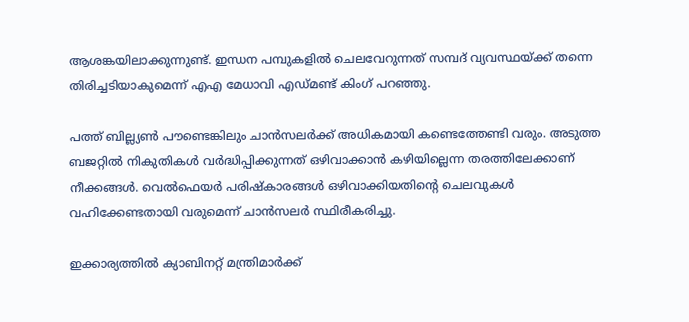ആശങ്കയിലാക്കുന്നുണ്ട്. ഇന്ധന പമ്പുകളില്‍ ചെലവേറുന്നത് സമ്പദ് വ്യവസ്ഥയ്ക്ക് തന്നെ തിരിച്ചടിയാകുമെന്ന് എഎ മേധാവി എഡ്മണ്ട് കിംഗ് പറഞ്ഞു.

പത്ത് ബില്ല്യണ്‍ പൗണ്ടെങ്കിലും ചാന്‍സലര്‍ക്ക് അധികമായി കണ്ടെത്തേണ്ടി വരും. അടുത്ത ബജറ്റില്‍ നികുതികള്‍ വര്‍ദ്ധിപ്പിക്കുന്നത് ഒഴിവാക്കാന്‍ കഴിയില്ലെന്ന തരത്തിലേക്കാണ് നീക്കങ്ങള്‍. വെല്‍ഫെയര്‍ പരിഷ്‌കാരങ്ങള്‍ ഒഴിവാക്കിയതിന്റെ ചെലവുകള്‍ വഹിക്കേണ്ടതായി വരുമെന്ന് ചാന്‍സലര്‍ സ്ഥിരീകരിച്ചു.

ഇക്കാര്യത്തില്‍ ക്യാബിനറ്റ് മന്ത്രിമാര്‍ക്ക്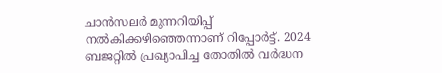ചാന്‍സലര്‍ മുന്നറിയിപ്പ് നല്‍കിക്കഴിഞ്ഞെന്നാണ് റിപ്പോര്‍ട്ട്. 2024 ബജറ്റില്‍ പ്രഖ്യാപിച്ച തോതില്‍ വര്‍ദ്ധന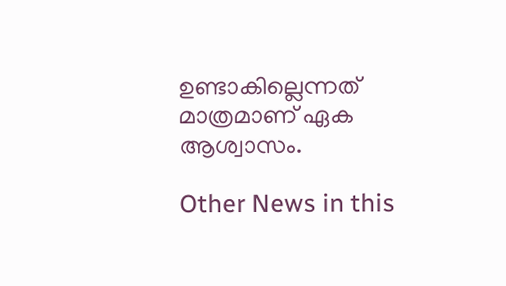ഉണ്ടാകില്ലെന്നത് മാത്രമാണ് ഏക ആശ്വാസം.

Other News in this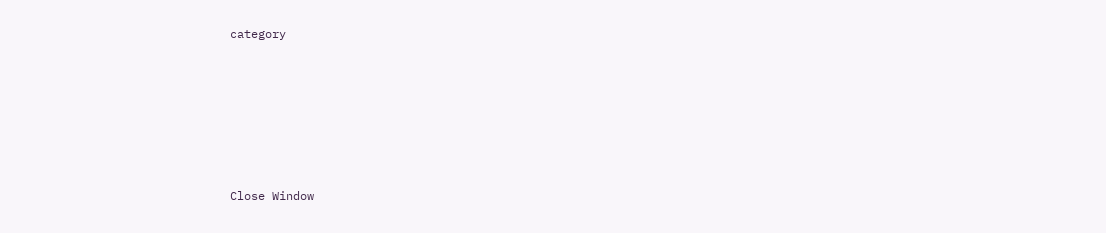category








Close Window